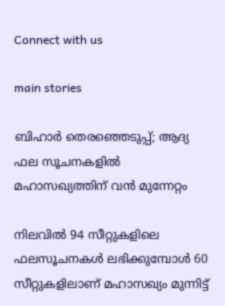Connect with us

main stories

ബിഹാര്‍ തെരഞ്ഞെടുപ്പ്; ആദ്യ ഫല സൂചനകളില്‍ മഹാസഖ്യത്തിന് വന്‍ മുന്നേറ്റം

നിലവില്‍ 94 സീറ്റുകളിലെ ഫലസൂചനകള്‍ ലഭിക്കുമ്പോള്‍ 60 സീറ്റുകളിലാണ് മഹാസഖ്യം മുന്നിട്ട്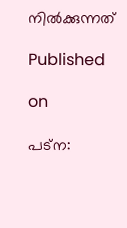നില്‍ക്കുന്നത്

Published

on

പട്‌ന: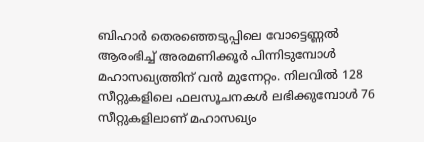ബിഹാര്‍ തെരഞ്ഞെടുപ്പിലെ വോട്ടെണ്ണല്‍ ആരംഭിച്ച് അരമണിക്കൂര്‍ പിന്നിടുമ്പോള്‍ മഹാസഖ്യത്തിന് വന്‍ മുന്നേറ്റം. നിലവില്‍ 128 സീറ്റുകളിലെ ഫലസൂചനകള്‍ ലഭിക്കുമ്പോള്‍ 76 സീറ്റുകളിലാണ് മഹാസഖ്യം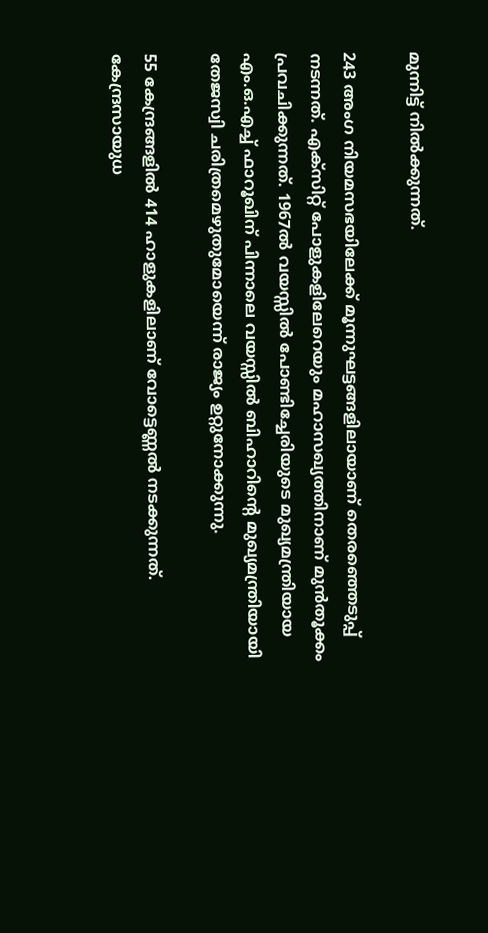മുന്നിട്ട് നില്‍ക്കുന്നത്.

243 അംഗ നിയമസഭയിലേക്ക് മൂന്നുഘട്ടങ്ങളിലായാണ് തെരഞ്ഞെടുപ്പ് നടന്നത്. എക്‌സിറ്റ് പോളുകളിലേറെയും മഹാസഖ്യത്തിനാണ് മുന്‍തൂക്കം പ്രവചിക്കുന്നത്. 1967ല്‍ വയസ്സില്‍ പോണ്ടിച്ചേരിയുടെ മുഖ്യമന്ത്രിയായ എം.ഒ.എച്ച് ഫാറൂഖിന് പിന്നാലെ വയസ്സില്‍ ബിഹാറിന്റെ മുഖ്യമന്ത്രിയായി തേജസ്വി ചരിത്രമെഴുതുമോയെന്ന് രാജ്യം ഉറ്റുനോക്കുന്നു.

55 കേന്ദ്രങ്ങളില്‍ 414 ഹാളുകളിലാണ് വോട്ടെണ്ണല്‍ നടക്കുന്നത്. കേന്ദ്രസായുധ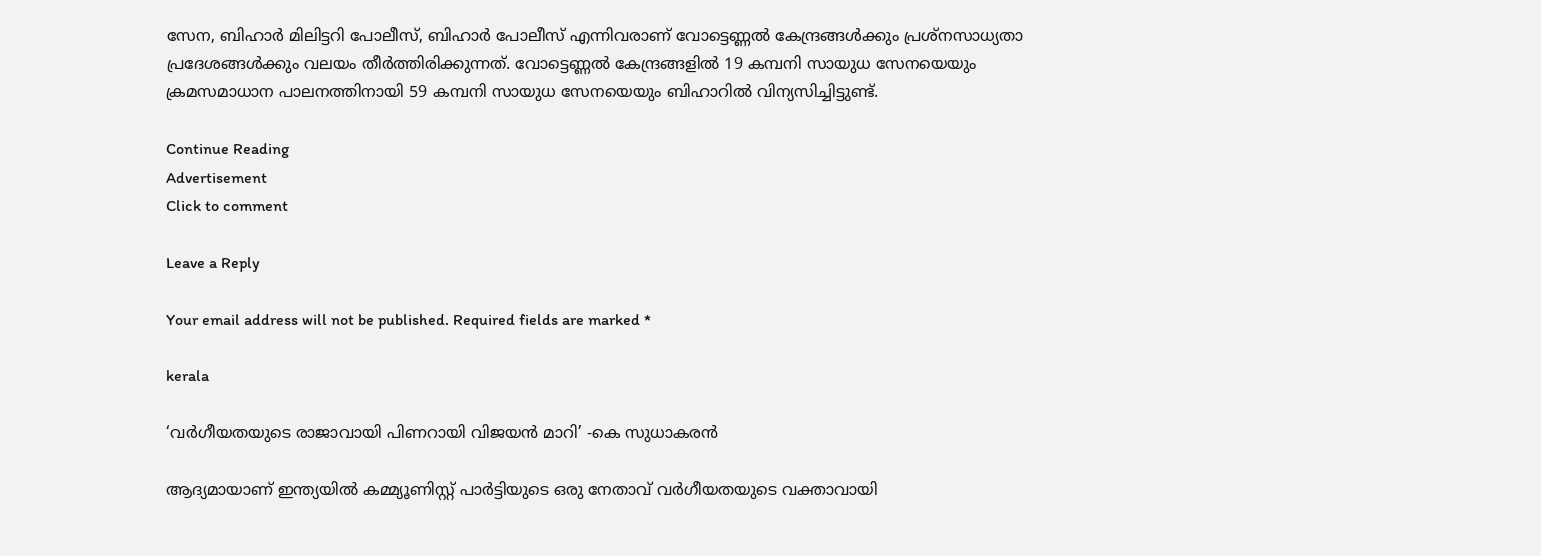സേന, ബിഹാര്‍ മിലിട്ടറി പോലീസ്, ബിഹാര്‍ പോലീസ് എന്നിവരാണ് വോട്ടെണ്ണല്‍ കേന്ദ്രങ്ങള്‍ക്കും പ്രശ്‌നസാധ്യതാ പ്രദേശങ്ങള്‍ക്കും വലയം തീര്‍ത്തിരിക്കുന്നത്. വോട്ടെണ്ണല്‍ കേന്ദ്രങ്ങളില്‍ 19 കമ്പനി സായുധ സേനയെയും ക്രമസമാധാന പാലനത്തിനായി 59 കമ്പനി സായുധ സേനയെയും ബിഹാറില്‍ വിന്യസിച്ചിട്ടുണ്ട്.

Continue Reading
Advertisement
Click to comment

Leave a Reply

Your email address will not be published. Required fields are marked *

kerala

‘വര്‍ഗീയതയുടെ രാജാവായി പിണറായി വിജയന്‍ മാറി’ -കെ സുധാകരന്‍

ആദ്യമായാണ് ഇന്ത്യയില്‍ കമ്മ്യൂണിസ്റ്റ് പാര്‍ട്ടിയുടെ ഒരു നേതാവ് വര്‍ഗീയതയുടെ വക്താവായി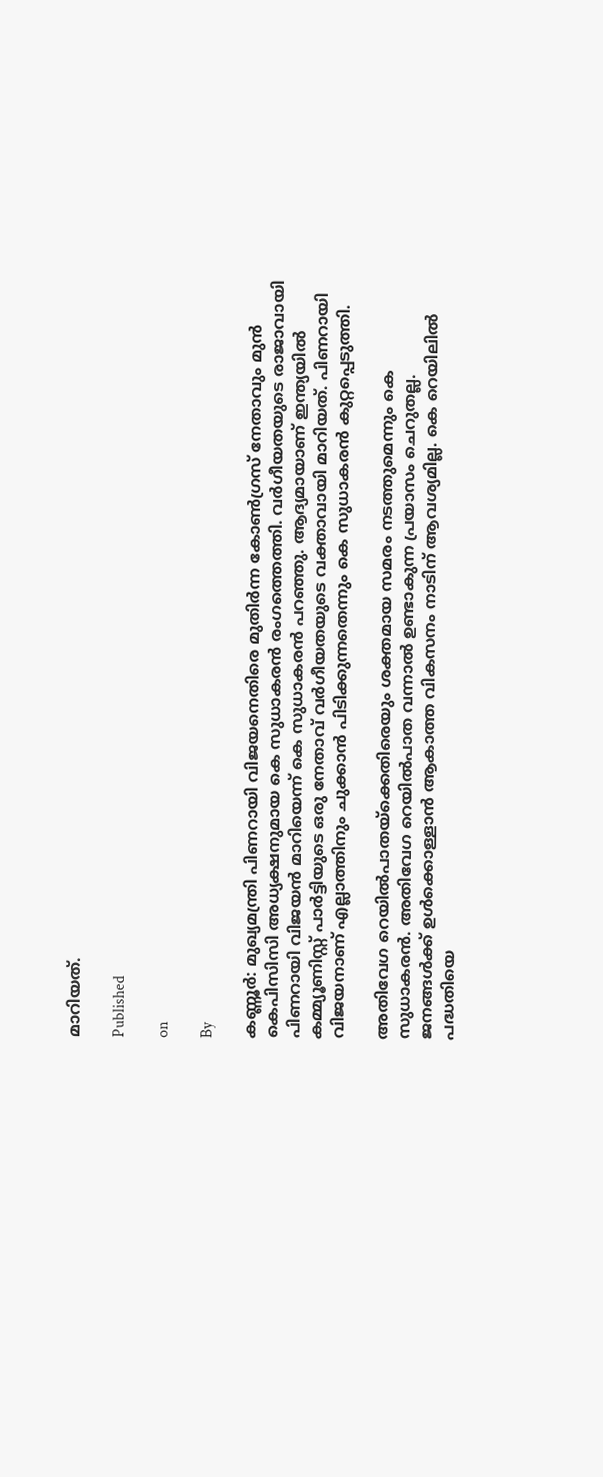മാറിയത്.

Published

on

By

കണ്ണൂര്‍: മുഖ്യമന്ത്രി പിണറായി വിജയനെതിരെ മുതിര്‍ന്ന കോണ്‍ഗ്രസ് നേതാവും മുന്‍ കെപിസിസി അധ്യക്ഷനുമായ കെ സുധാകരന്‍ രംഗത്തെത്തി. വര്‍ഗീയതയുടെ രാജാവായി പിണറായി വിജയന്‍ മാറിയെന്ന് കെ സുധാകരന്‍ പറഞ്ഞു. ആദ്യമായാണ് ഇന്ത്യയില്‍ കമ്മ്യൂണിസ്റ്റ് പാര്‍ട്ടിയുടെ ഒരു നേതാവ് വര്‍ഗീയതയുടെ വക്താവായി മാറിയത്. പിണറായി വിജയനാണ് എല്ലാത്തിനും ചുക്കാന്‍ പിടിക്കുന്നതെന്നും കെ സുധാകരന്‍ കുറ്റപ്പെടുത്തി.

അതിവേഗ റെയില്‍പാതയ്ക്കെതിരെയും ശക്തമായ സമരം നടത്തുമെന്നും കെ സുധാകരന്‍. അതിവേഗ റെയില്‍പാത വന്നാല്‍ ഉണ്ടാകുന്ന പ്രയാസം ചെറുതല്ല. ജനങ്ങള്‍ക്ക് ഉള്‍ക്കൊള്ളാന്‍ ആകാത്ത വികസനം നാടിന് ആവശ്യമില്ല. കെ റെയിലില്‍ പദ്ധതിയെ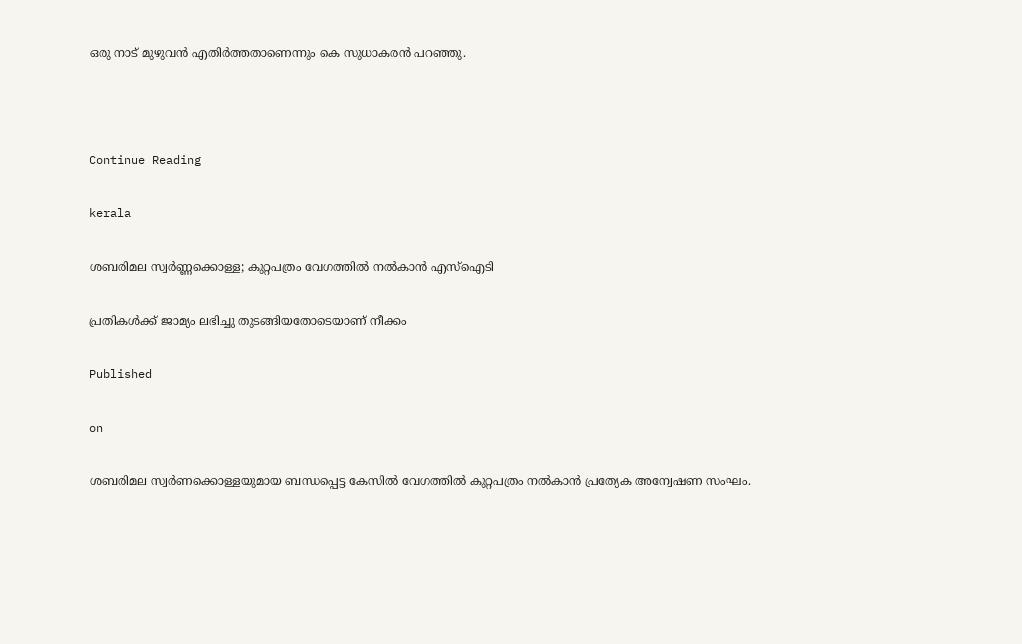ഒരു നാട് മുഴുവന്‍ എതിര്‍ത്തതാണെന്നും കെ സുധാകരന്‍ പറഞ്ഞു.



Continue Reading

kerala

ശബരിമല സ്വര്‍ണ്ണക്കൊള്ള; കുറ്റപത്രം വേഗത്തില്‍ നല്‍കാന്‍ എസ്‌ഐടി

പ്രതികള്‍ക്ക് ജാമ്യം ലഭിച്ചു തുടങ്ങിയതോടെയാണ് നീക്കം

Published

on

ശബരിമല സ്വര്‍ണക്കൊള്ളയുമായ ബന്ധപ്പെട്ട കേസില്‍ വേഗത്തില്‍ കുറ്റപത്രം നല്‍കാന്‍ പ്രത്യേക അന്വേഷണ സംഘം.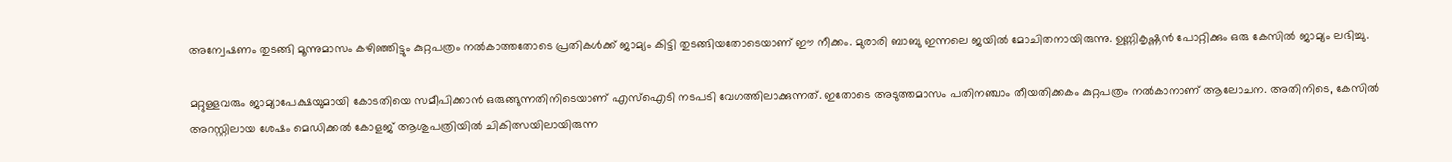അന്വേഷണം തുടങ്ങി മൂന്നുമാസം കഴിഞ്ഞിട്ടും കുറ്റപത്രം നല്‍കാത്തതോടെ പ്രതികള്‍ക്ക് ജാമ്യം കിട്ടി തുടങ്ങിയതോടെയാണ് ഈ നീക്കം. മുരാരി ബാബു ഇന്നലെ ജയില്‍ മോചിതനായിരുന്നു. ഉണ്ണികൃഷ്ണന്‍ പോറ്റിക്കും ഒരു കേസില്‍ ജാമ്യം ലഭിച്ചു.

മറ്റുള്ളവരും ജാമ്യാപേക്ഷയുമായി കോടതിയെ സമീപിക്കാന്‍ ഒരുങ്ങുന്നതിനിടെയാണ് എസ്‌ഐടി നടപടി വേഗത്തിലാക്കുന്നത്. ഇതോടെ അടുത്തമാസം പതിനഞ്ചാം തീയതിക്കകം കുറ്റപത്രം നല്‍കാനാണ് ആലോചന. അതിനിടെ, കേസില്‍ അറസ്റ്റിലായ ശേഷം മെഡിക്കല്‍ കോളജ് ആശുപത്രിയില്‍ ചികിത്സയിലായിരുന്ന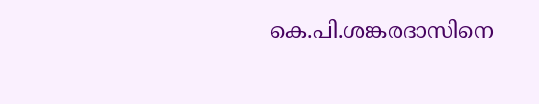കെ.പി.ശങ്കരദാസിനെ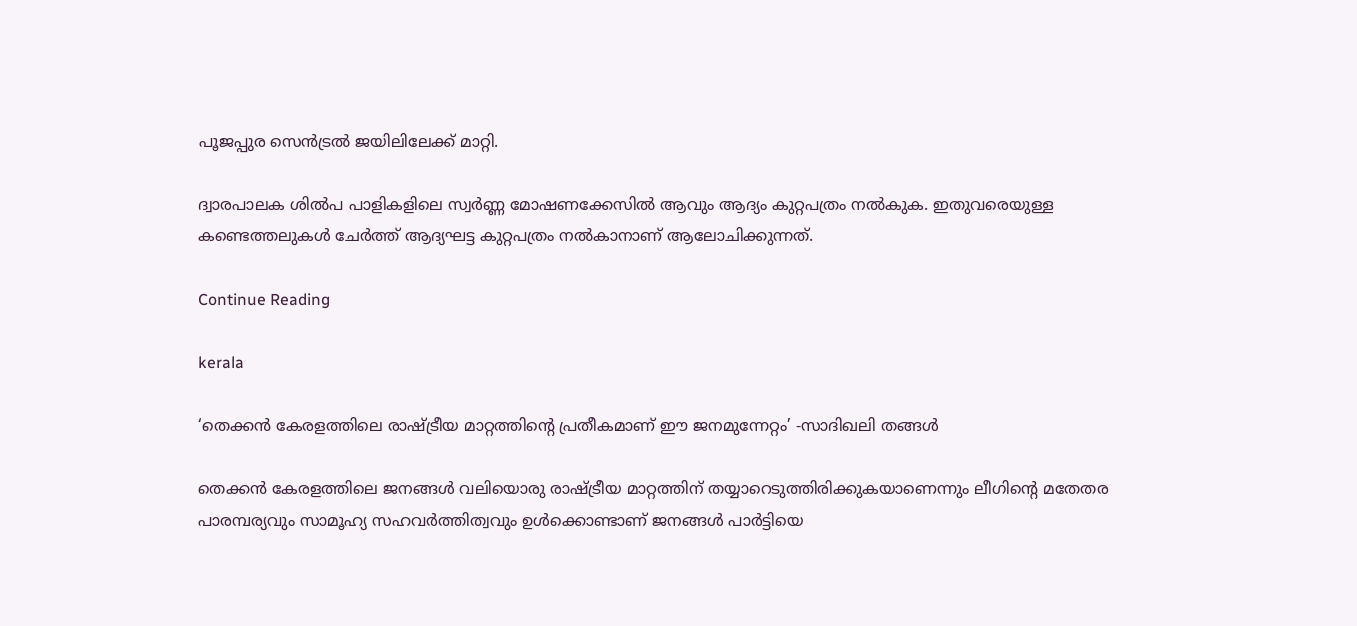പൂജപ്പുര സെന്‍ട്രല്‍ ജയിലിലേക്ക് മാറ്റി.

ദ്വാരപാലക ശില്‍പ പാളികളിലെ സ്വര്‍ണ്ണ മോഷണക്കേസില്‍ ആവും ആദ്യം കുറ്റപത്രം നല്‍കുക. ഇതുവരെയുള്ള കണ്ടെത്തലുകള്‍ ചേര്‍ത്ത് ആദ്യഘട്ട കുറ്റപത്രം നല്‍കാനാണ് ആലോചിക്കുന്നത്.

Continue Reading

kerala

‘തെക്കന്‍ കേരളത്തിലെ രാഷ്ട്രീയ മാറ്റത്തിന്റെ പ്രതീകമാണ് ഈ ജനമുന്നേറ്റം’ -സാദിഖലി തങ്ങള്‍

തെക്കന്‍ കേരളത്തിലെ ജനങ്ങള്‍ വലിയൊരു രാഷ്ട്രീയ മാറ്റത്തിന് തയ്യാറെടുത്തിരിക്കുകയാണെന്നും ലീഗിന്റെ മതേതര പാരമ്പര്യവും സാമൂഹ്യ സഹവര്‍ത്തിത്വവും ഉള്‍ക്കൊണ്ടാണ് ജനങ്ങള്‍ പാര്‍ട്ടിയെ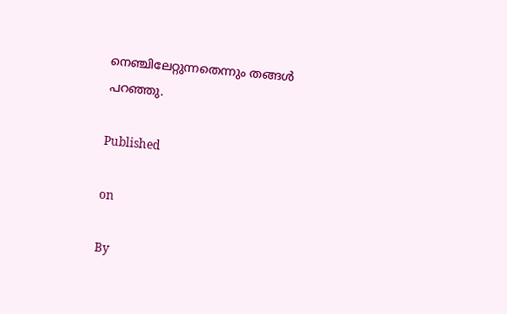നെഞ്ചിലേറ്റുന്നതെന്നും തങ്ങള്‍ പറഞ്ഞു.

Published

on

By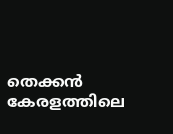തെക്കന്‍ കേരളത്തിലെ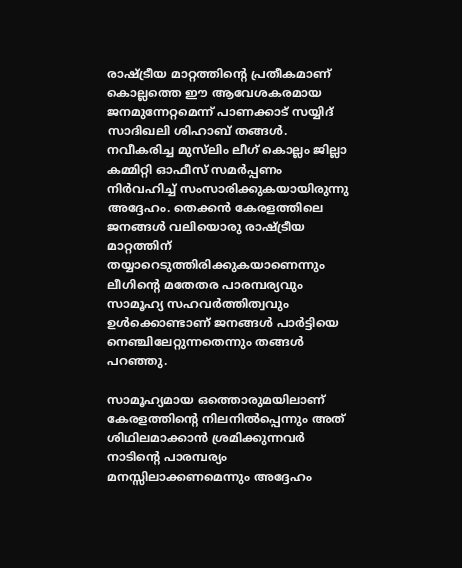രാഷ്ട്രീയ മാറ്റത്തിന്റെ പ്രതീകമാണ് കൊല്ലത്തെ ഈ ആവേശകരമായ ജനമുന്നേറ്റമെന്ന് പാണക്കാട് സയ്യിദ് സാദിഖലി ശിഹാബ് തങ്ങള്‍. നവീകരിച്ച മുസ്‌ലിം ലീഗ് കൊല്ലം ജില്ലാ കമ്മിറ്റി ഓഫീസ് സമര്‍പ്പണം നിര്‍വഹിച്ച് സംസാരിക്കുകയായിരുന്നു അദ്ദേഹം. തെക്കന്‍ കേരളത്തിലെ ജനങ്ങള്‍ വലിയൊരു രാഷ്ട്രീയ മാറ്റത്തിന് തയ്യാറെടുത്തിരിക്കുകയാണെന്നും ലീഗിന്റെ മതേതര പാരമ്പര്യവും സാമൂഹ്യ സഹവര്‍ത്തിത്വവും ഉള്‍ക്കൊണ്ടാണ് ജനങ്ങള്‍ പാര്‍ട്ടിയെ നെഞ്ചിലേറ്റുന്നതെന്നും തങ്ങള്‍ പറഞ്ഞു.

സാമൂഹ്യമായ ഒത്തൊരുമയിലാണ് കേരളത്തിന്റെ നിലനില്‍പ്പെന്നും അത് ശിഥിലമാക്കാന്‍ ശ്രമിക്കുന്നവര്‍ നാടിന്റെ പാരമ്പര്യം മനസ്സിലാക്കണമെന്നും അദ്ദേഹം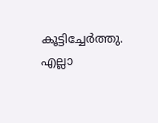കൂട്ടിച്ചേര്‍ത്തു. എല്ലാ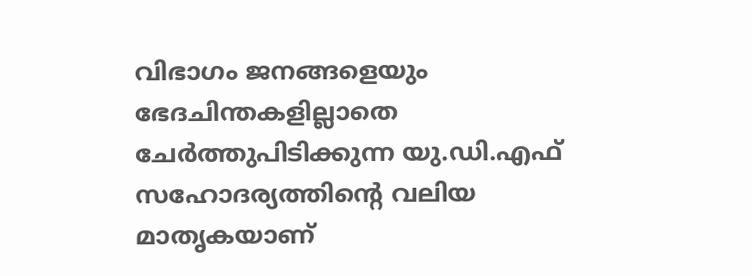വിഭാഗം ജനങ്ങളെയും ഭേദചിന്തകളില്ലാതെ ചേര്‍ത്തുപിടിക്കുന്ന യു.ഡി.എഫ് സഹോദര്യത്തിന്റെ വലിയ മാതൃകയാണ്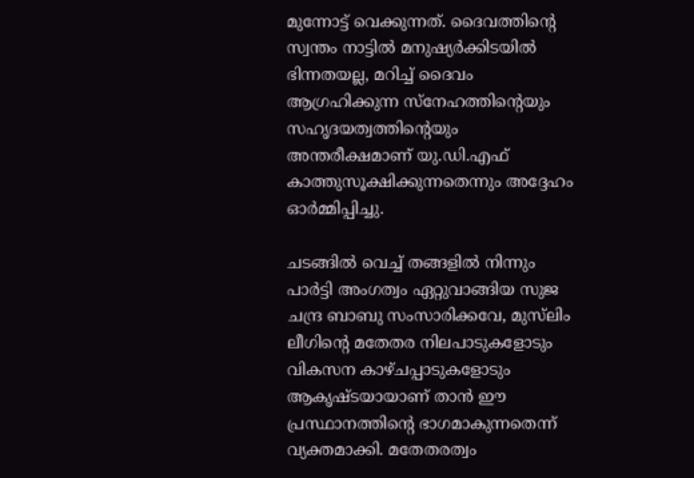മുന്നോട്ട് വെക്കുന്നത്. ദൈവത്തിന്റെ സ്വന്തം നാട്ടില്‍ മനുഷ്യര്‍ക്കിടയില്‍ ഭിന്നതയല്ല, മറിച്ച് ദൈവം ആഗ്രഹിക്കുന്ന സ്‌നേഹത്തിന്റെയും സഹൃദയത്വത്തിന്റെയും അന്തരീക്ഷമാണ് യു.ഡി.എഫ് കാത്തുസൂക്ഷിക്കുന്നതെന്നും അദ്ദേഹം ഓര്‍മ്മിപ്പിച്ചു.

ചടങ്ങില്‍ വെച്ച് തങ്ങളില്‍ നിന്നും പാര്‍ട്ടി അംഗത്വം ഏറ്റുവാങ്ങിയ സുജ ചന്ദ്ര ബാബു സംസാരിക്കവേ, മുസ്‌ലിം ലീഗിന്റെ മതേതര നിലപാടുകളോടും വികസന കാഴ്ചപ്പാടുകളോടും ആകൃഷ്ടയായാണ് താന്‍ ഈ പ്രസ്ഥാനത്തിന്റെ ഭാഗമാകുന്നതെന്ന് വ്യക്തമാക്കി. മതേതരത്വം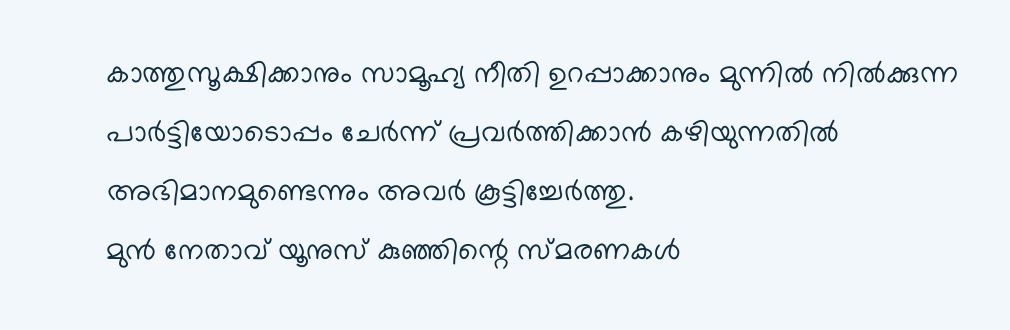കാത്തുസൂക്ഷിക്കാനും സാമൂഹ്യ നീതി ഉറപ്പാക്കാനും മുന്നില്‍ നില്‍ക്കുന്ന പാര്‍ട്ടിയോടൊപ്പം ചേര്‍ന്ന് പ്രവര്‍ത്തിക്കാന്‍ കഴിയുന്നതില്‍ അഭിമാനമുണ്ടെന്നും അവര്‍ കൂട്ടിച്ചേര്‍ത്തു.
മുന്‍ നേതാവ് യൂനുസ് കുഞ്ഞിന്റെ സ്മരണകള്‍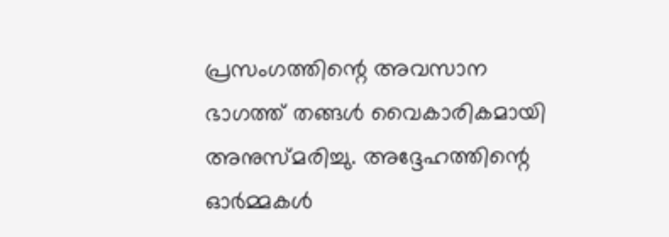പ്രസംഗത്തിന്റെ അവസാന ഭാഗത്ത് തങ്ങള്‍ വൈകാരികമായി അനുസ്മരിച്ചു. അദ്ദേഹത്തിന്റെ ഓര്‍മ്മകള്‍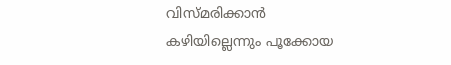വിസ്മരിക്കാന്‍ കഴിയില്ലെന്നും പൂക്കോയ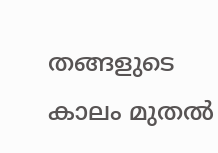തങ്ങളുടെ കാലം മുതല്‍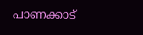പാണക്കാട്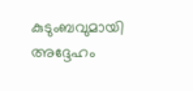കുടുംബവുമായി അദ്ദേഹം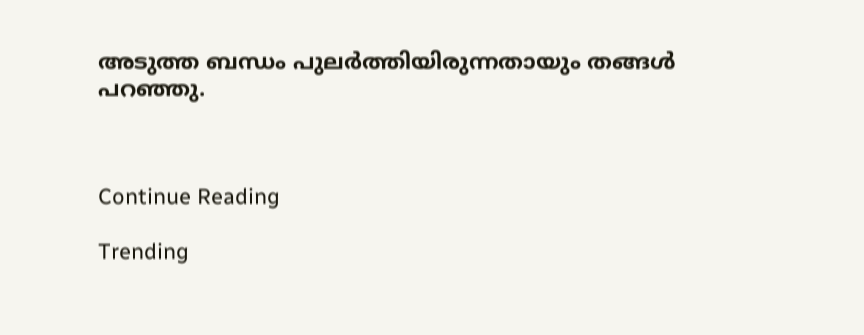അടുത്ത ബന്ധം പുലര്‍ത്തിയിരുന്നതായും തങ്ങള്‍ പറഞ്ഞു.



Continue Reading

Trending